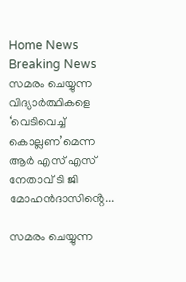Home News Breaking News സമരം ചെയ്യുന്ന വിദ്യാർത്ഥികളെ ‘വെടിവെച്ച് കൊല്ലണ’മെന്ന ആർ എസ് എസ് നേതാവ് ടി ജി മോഹൻദാസിൻ്റെ...

സമരം ചെയ്യുന്ന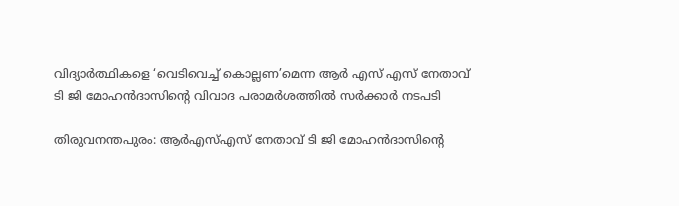വിദ്യാർത്ഥികളെ ‘വെടിവെച്ച് കൊല്ലണ’മെന്ന ആർ എസ് എസ് നേതാവ് ടി ജി മോഹൻദാസിൻ്റെ വിവാദ പരാമർശത്തിൽ സർക്കാർ നടപടി

തിരുവനന്തപുരം: ആർഎസ്എസ് നേതാവ് ടി ജി മോഹൻദാസിന്റെ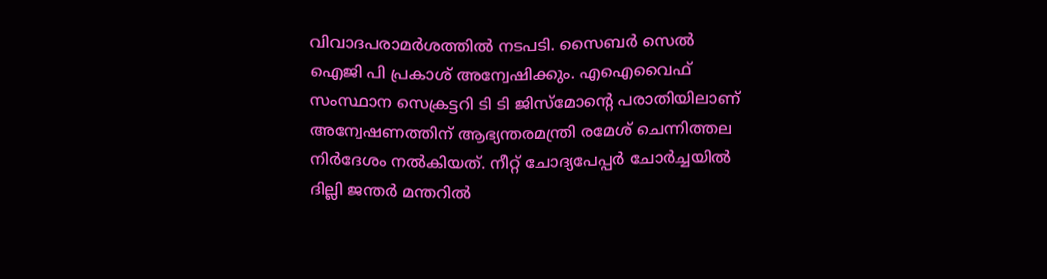വിവാദപരാമർശത്തിൽ നടപടി. സൈബർ സെൽ ഐജി പി പ്രകാശ് അന്വേഷിക്കും. എഐവൈഫ് സംസ്ഥാന സെക്രട്ടറി ടി ടി ജിസ്‌മോന്റെ പരാതിയിലാണ് അന്വേഷണത്തിന് ആഭ്യന്തരമന്ത്രി രമേശ് ചെന്നിത്തല നിർദേശം നൽകിയത്. നീറ്റ് ചോദ്യപേപ്പര്‍ ചോര്‍ച്ചയിൽ ദില്ലി ജന്തർ മന്തറിൽ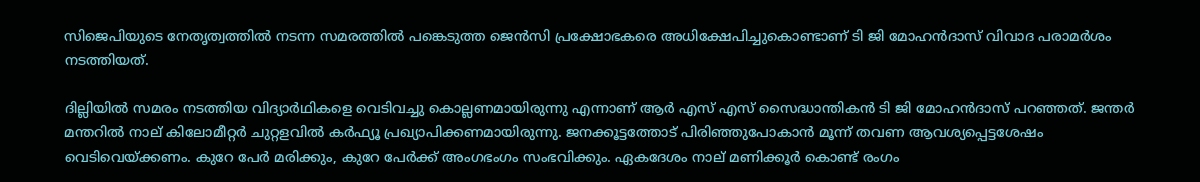സിജെപിയുടെ നേതൃത്വത്തിൽ നടന്ന സമരത്തിൽ പങ്കെടുത്ത ജെൻസി പ്രക്ഷോഭകരെ അധിക്ഷേപിച്ചുകൊണ്ടാണ് ടി ജി മോഹൻദാസ് വിവാദ പരാമര്‍ശം നടത്തിയത്.

ദില്ലിയിൽ സമരം നടത്തിയ വിദ്യാര്‍ഥികളെ വെടിവച്ചു കൊല്ലണമായിരുന്നു എന്നാണ് ആര്‍ എസ് എസ് സൈദ്ധാന്തികന്‍ ടി ജി മോഹന്‍ദാസ് പറഞ്ഞത്. ജന്തര്‍ മന്തറില്‍ നാല് കിലോമീറ്റര്‍ ചുറ്റളവില്‍ കര്‍ഫ്യൂ പ്രഖ്യാപിക്കണമായിരുന്നു. ജനക്കൂട്ടത്തോട് പിരിഞ്ഞുപോകാന്‍ മൂന്ന് തവണ ആവശ്യപ്പെട്ടശേഷം വെടിവെയ്ക്കണം. കുറേ പേര്‍ മരിക്കും, കുറേ പേര്‍ക്ക് അംഗഭംഗം സംഭവിക്കും. ഏകദേശം നാല് മണിക്കൂര്‍ കൊണ്ട് രംഗം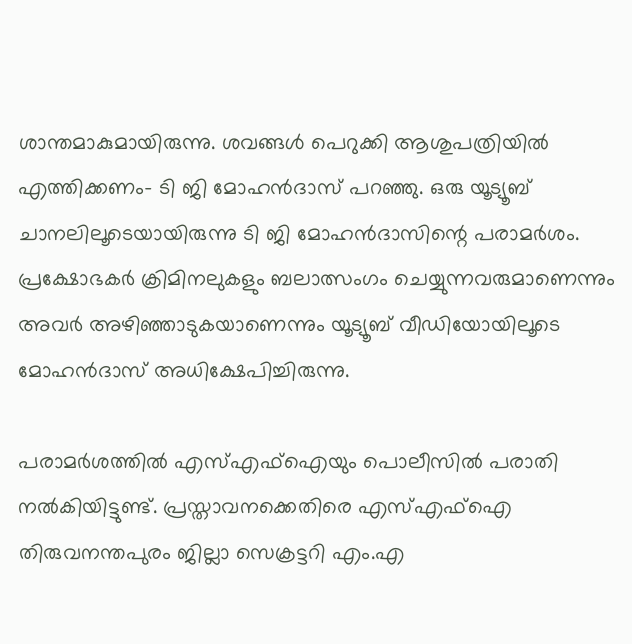ശാന്തമാകുമായിരുന്നു. ശവങ്ങള്‍ പെറുക്കി ആശുപത്രിയില്‍ എത്തിക്കണം- ടി ജി മോഹന്‍ദാസ് പറഞ്ഞു. ഒരു യൂട്യൂബ് ചാനലിലൂടെയായിരുന്നു ടി ജി മോഹന്‍ദാസിന്റെ പരാമര്‍ശം. പ്രക്ഷോഭകർ ക്രിമിനലുകളും ബലാത്സംഗം ചെയ്യുന്നവരുമാണെന്നും അവർ അഴിഞ്ഞാടുകയാണെന്നും യൂട്യൂബ് വീഡിയോയിലൂടെ മോഹൻദാസ് അധിക്ഷേപിച്ചിരുന്നു.

പരാമര്‍ശത്തിൽ എസ്എഫ്ഐയും പൊലീസിൽ പരാതി നൽകിയിട്ടുണ്ട്. പ്രസ്താവനക്കെതിരെ എസ്എഫ്ഐ തിരുവനന്തപുരം ജില്ലാ സെക്രട്ടറി എം.എ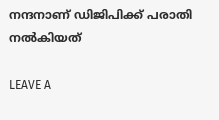നന്ദനാണ് ഡിജിപിക്ക്‌ പരാതി നൽകിയത്

LEAVE A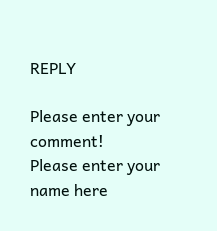REPLY

Please enter your comment!
Please enter your name here